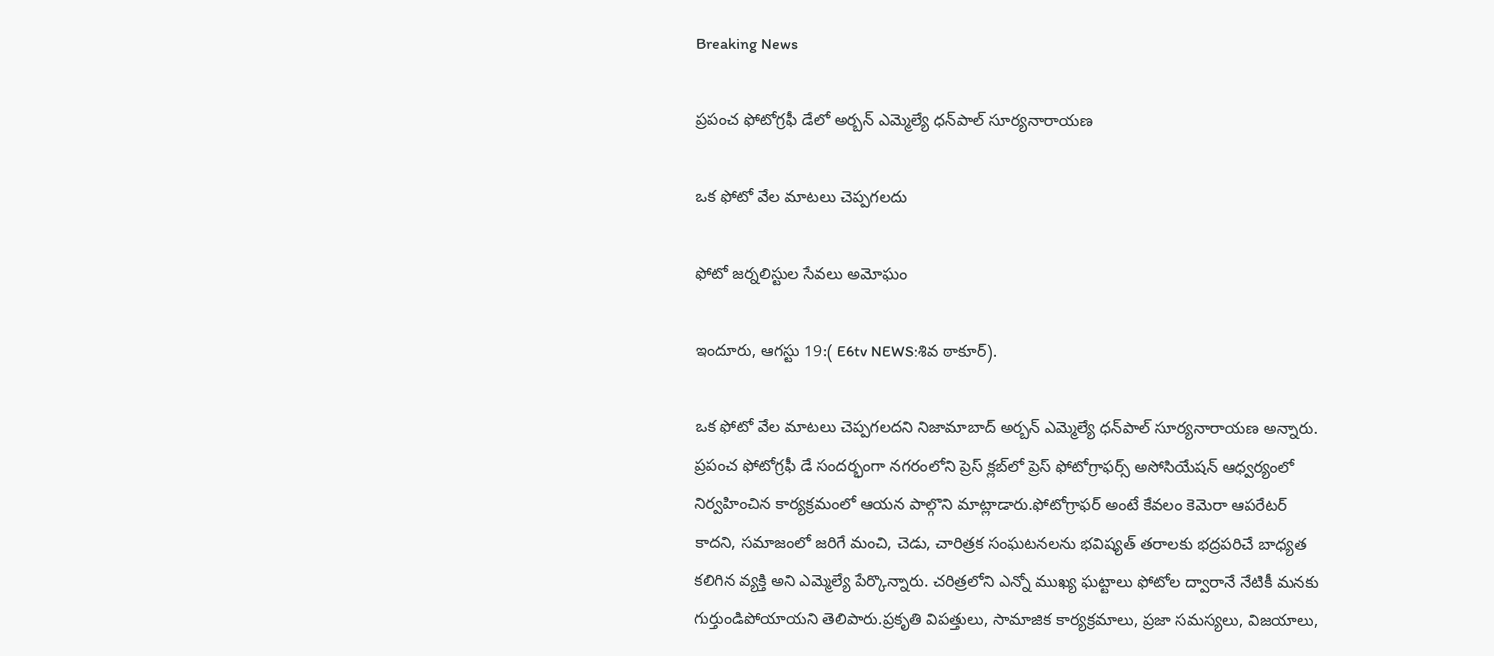Breaking News

ప్రపంచ ఫోటోగ్రఫీ డేలో అర్బన్ ఎమ్మెల్యే ధన్‌పాల్ సూర్యనారాయణ

ఒక ఫోటో వేల మాటలు చెప్పగలదు

ఫోటో జర్నలిస్టుల సేవలు అమోఘం

ఇందూరు, ఆగస్టు 19:( E6tv NEWS:శివ ఠాకూర్).

ఒక ఫోటో వేల మాటలు చెప్పగలదని నిజామాబాద్ అర్బన్ ఎమ్మెల్యే ధన్‌పాల్ సూర్యనారాయణ అన్నారు. ప్రపంచ ఫోటోగ్రఫీ డే సందర్భంగా నగరంలోని ప్రెస్ క్లబ్‌లో ప్రెస్ ఫోటోగ్రాఫర్స్ అసోసియేషన్ ఆధ్వర్యంలో నిర్వహించిన కార్యక్రమంలో ఆయన పాల్గొని మాట్లాడారు.ఫోటోగ్రాఫర్ అంటే కేవలం కెమెరా ఆపరేటర్ కాదని, సమాజంలో జరిగే మంచి, చెడు, చారిత్రక సంఘటనలను భవిష్యత్ తరాలకు భద్రపరిచే బాధ్యత కలిగిన వ్యక్తి అని ఎమ్మెల్యే పేర్కొన్నారు. చరిత్రలోని ఎన్నో ముఖ్య ఘట్టాలు ఫోటోల ద్వారానే నేటికీ మనకు గుర్తుండిపోయాయని తెలిపారు.ప్రకృతి విపత్తులు, సామాజిక కార్యక్రమాలు, ప్రజా సమస్యలు, విజయాలు,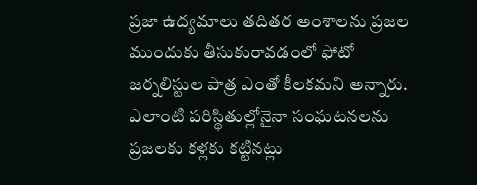ప్రజా ఉద్యమాలు తదితర అంశాలను ప్రజల ముందుకు తీసుకురావడంలో ఫోటో జర్నలిస్టుల పాత్ర ఎంతో కీలకమని అన్నారు. ఎలాంటి పరిస్థితుల్లోనైనా సంఘటనలను ప్రజలకు కళ్లకు కట్టినట్లు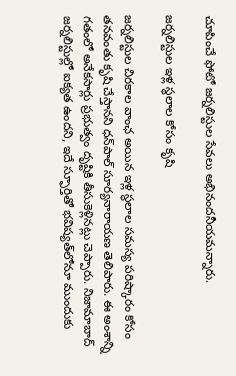చూపించే ఫోటో జర్నలిస్టుల సేవలు అభినందనీయమన్నారు.

జర్నలిస్టుల ఇళ్ల స్థలాల కోసం కృషి

జర్నలిస్టుల చిరకాల వాంఛ అయిన ఇళ్ల స్థలాల సమస్య పరిష్కారం కోసం తనవంతు కృషి చేస్తానని ధన్‌పాల్ సూర్యనారాయణ తెలిపారు. ఈ అంశాన్ని గతంలో అనేకసార్లు ప్రభుత్వం దృష్టికి తీసుకెళ్లినట్లు చెప్పారు. నిజామాబాద్ జర్నలిస్టుల్లో ఐక్యత ఉందని, ఇదే స్ఫూర్తితో భవిష్యత్‌లోనూ ముందుకు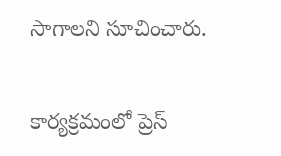సాగాలని సూచించారు.

కార్యక్రమంలో ప్రెస్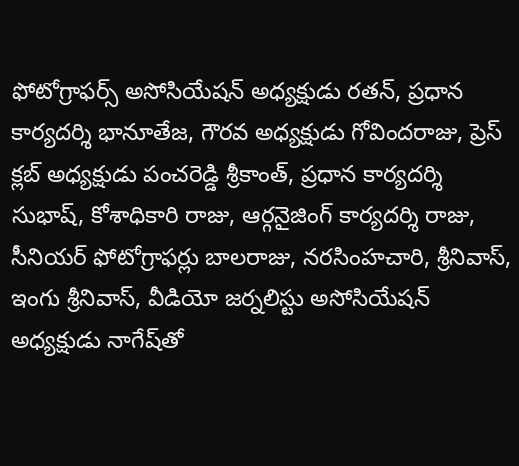ఫోటోగ్రాఫర్స్ అసోసియేషన్ అధ్యక్షుడు రతన్, ప్రధాన కార్యదర్శి భానూతేజ, గౌరవ అధ్యక్షుడు గోవిందరాజు, ప్రెస్ క్లబ్ అధ్యక్షుడు పంచరెడ్డి శ్రీకాంత్, ప్రధాన కార్యదర్శి సుభాష్, కోశాధికారి రాజు, ఆర్గనైజింగ్ కార్యదర్శి రాజు, సీనియర్ ఫోటోగ్రాఫర్లు బాలరాజు, నరసింహచారి, శ్రీనివాస్, ఇంగు శ్రీనివాస్, వీడియో జర్నలిస్టు అసోసియేషన్ అధ్యక్షుడు నాగేష్‌తో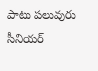పాటు పలువురు సీనియర్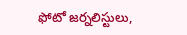ఫోటో జర్నలిస్టులు,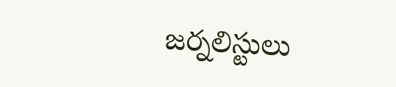జర్నలిస్టులు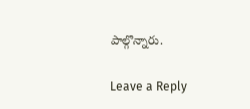పాల్గొన్నారు.

Leave a Reply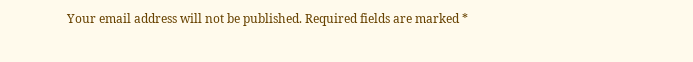Your email address will not be published. Required fields are marked *